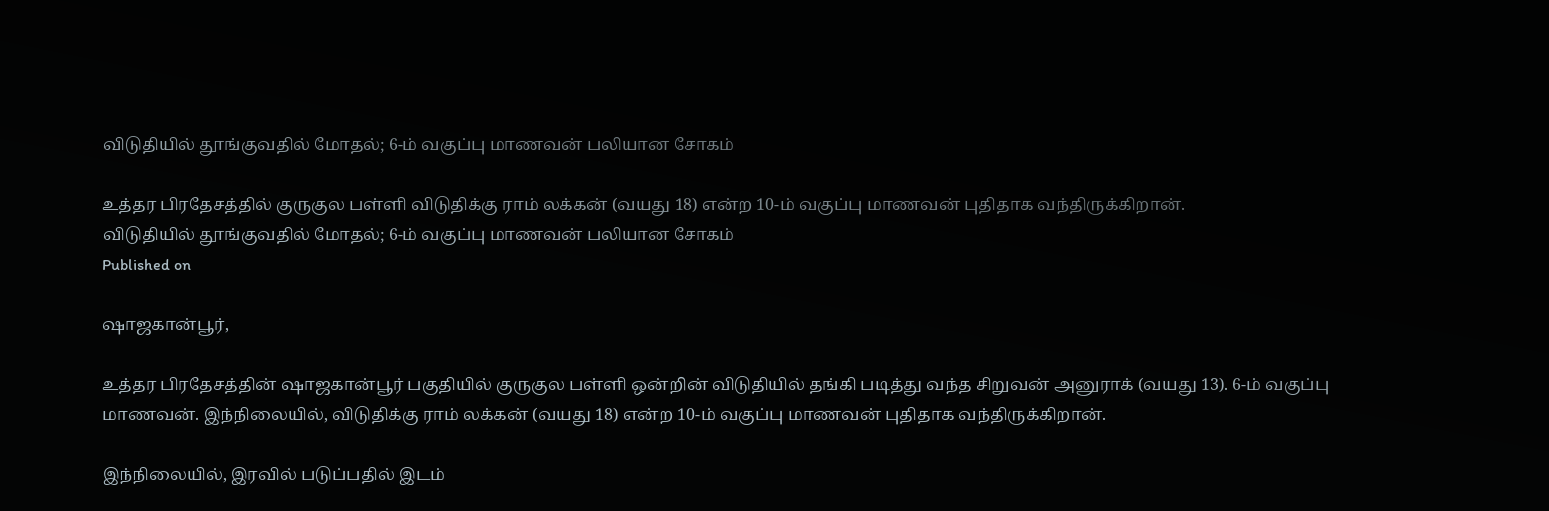விடுதியில் தூங்குவதில் மோதல்; 6-ம் வகுப்பு மாணவன் பலியான சோகம்

உத்தர பிரதேசத்தில் குருகுல பள்ளி விடுதிக்கு ராம் லக்கன் (வயது 18) என்ற 10-ம் வகுப்பு மாணவன் புதிதாக வந்திருக்கிறான்.
விடுதியில் தூங்குவதில் மோதல்; 6-ம் வகுப்பு மாணவன் பலியான சோகம்
Published on

ஷாஜகான்பூர்,

உத்தர பிரதேசத்தின் ஷாஜகான்பூர் பகுதியில் குருகுல பள்ளி ஒன்றின் விடுதியில் தங்கி படித்து வந்த சிறுவன் அனுராக் (வயது 13). 6-ம் வகுப்பு மாணவன். இந்நிலையில், விடுதிக்கு ராம் லக்கன் (வயது 18) என்ற 10-ம் வகுப்பு மாணவன் புதிதாக வந்திருக்கிறான்.

இந்நிலையில், இரவில் படுப்பதில் இடம்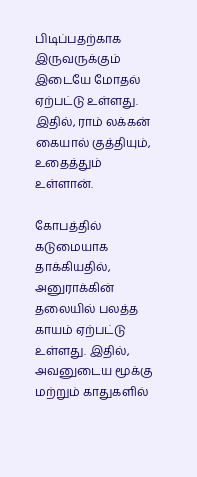பிடிப்பதற்காக இருவருக்கும் இடையே மோதல் ஏற்பட்டு உள்ளது. இதில், ராம் லக்கன் கையால் குத்தியும், உதைத்தும் உள்ளான்.

கோபத்தில் கடுமையாக தாக்கியதில், அனுராக்கின் தலையில் பலத்த காயம் ஏற்பட்டு உள்ளது. இதில், அவனுடைய மூக்கு மற்றும் காதுகளில்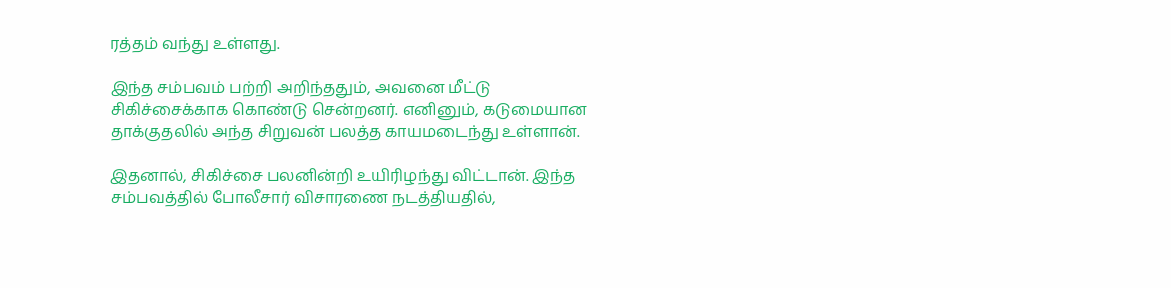ரத்தம் வந்து உள்ளது.

இந்த சம்பவம் பற்றி அறிந்ததும், அவனை மீட்டு சிகிச்சைக்காக கொண்டு சென்றனர். எனினும், கடுமையான தாக்குதலில் அந்த சிறுவன் பலத்த காயமடைந்து உள்ளான்.

இதனால், சிகிச்சை பலனின்றி உயிரிழந்து விட்டான். இந்த சம்பவத்தில் போலீசார் விசாரணை நடத்தியதில்,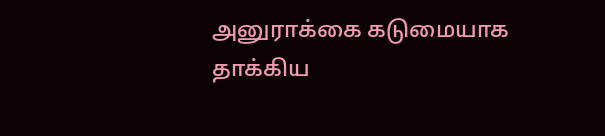அனுராக்கை கடுமையாக தாக்கிய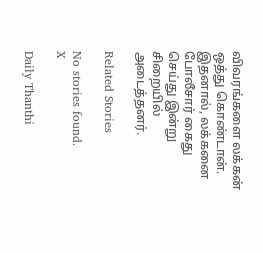விவரங்களை லக்கன் ஒத்து கொண்டான். இதனால், லக்கனை போலீசார் கைது செய்து இன்று சிறையில் அடைத்தனர்.

Related Stories

No stories found.
X

Daily Thanthi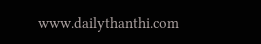www.dailythanthi.com